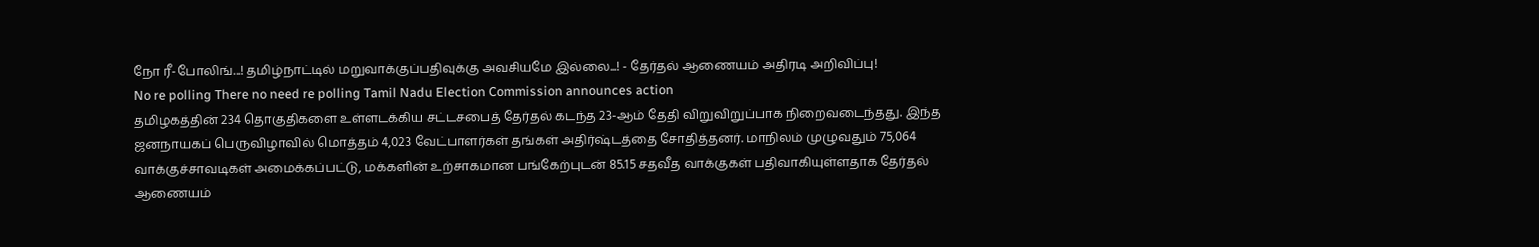நோ ரீ-போலிங்...! தமிழ்நாட்டில் மறுவாக்குப்பதிவுக்கு அவசியமே இல்லை...! - தேர்தல் ஆணையம் அதிரடி அறிவிப்பு!
No re polling There no need re polling Tamil Nadu Election Commission announces action
தமிழகத்தின் 234 தொகுதிகளை உள்ளடக்கிய சட்டசபைத் தேர்தல் கடந்த 23-ஆம் தேதி விறுவிறுப்பாக நிறைவடைந்தது. இந்த ஜனநாயகப் பெருவிழாவில் மொத்தம் 4,023 வேட்பாளர்கள் தங்கள் அதிர்ஷ்டத்தை சோதித்தனர். மாநிலம் முழுவதும் 75,064 வாக்குச்சாவடிகள் அமைக்கப்பட்டு, மக்களின் உற்சாகமான பங்கேற்புடன் 85.15 சதவீத வாக்குகள் பதிவாகியுள்ளதாக தேர்தல் ஆணையம்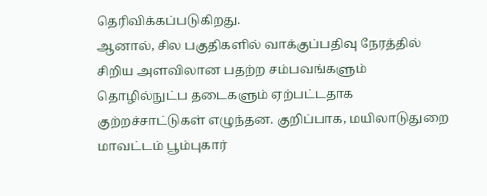தெரிவிக்கப்படுகிறது.
ஆனால், சில பகுதிகளில் வாக்குப்பதிவு நேரத்தில் சிறிய அளவிலான பதற்ற சம்பவங்களும் தொழில்நுட்ப தடைகளும் ஏற்பட்டதாக குற்றச்சாட்டுகள் எழுந்தன. குறிப்பாக, மயிலாடுதுறை மாவட்டம் பூம்புகார்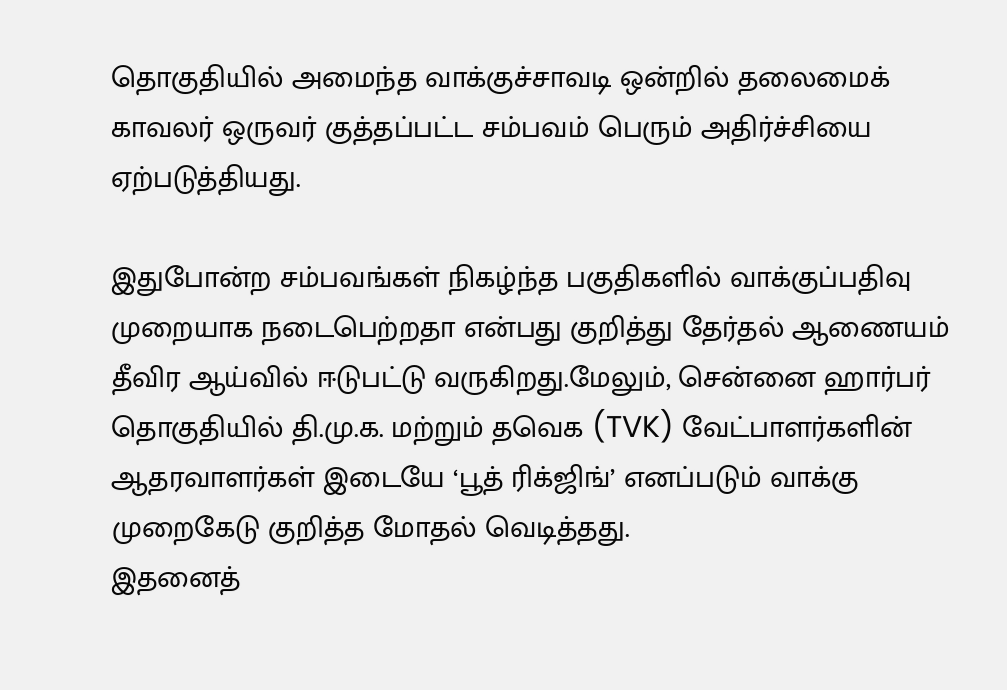தொகுதியில் அமைந்த வாக்குச்சாவடி ஒன்றில் தலைமைக் காவலர் ஒருவர் குத்தப்பட்ட சம்பவம் பெரும் அதிர்ச்சியை ஏற்படுத்தியது.

இதுபோன்ற சம்பவங்கள் நிகழ்ந்த பகுதிகளில் வாக்குப்பதிவு முறையாக நடைபெற்றதா என்பது குறித்து தேர்தல் ஆணையம் தீவிர ஆய்வில் ஈடுபட்டு வருகிறது.மேலும், சென்னை ஹார்பர் தொகுதியில் தி.மு.க. மற்றும் தவெக (TVK) வேட்பாளர்களின் ஆதரவாளர்கள் இடையே ‘பூத் ரிக்ஜிங்’ எனப்படும் வாக்கு முறைகேடு குறித்த மோதல் வெடித்தது.
இதனைத்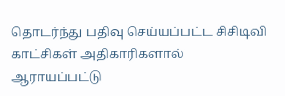தொடர்ந்து பதிவு செய்யப்பட்ட சிசிடிவி காட்சிகள் அதிகாரிகளால் ஆராயப்பட்டு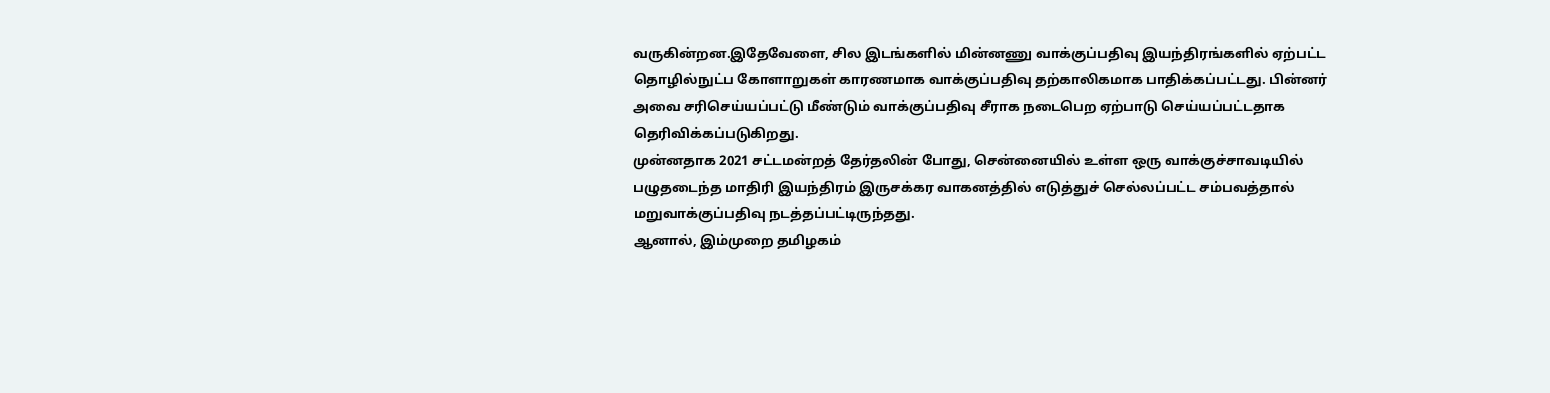வருகின்றன.இதேவேளை, சில இடங்களில் மின்னணு வாக்குப்பதிவு இயந்திரங்களில் ஏற்பட்ட தொழில்நுட்ப கோளாறுகள் காரணமாக வாக்குப்பதிவு தற்காலிகமாக பாதிக்கப்பட்டது. பின்னர் அவை சரிசெய்யப்பட்டு மீண்டும் வாக்குப்பதிவு சீராக நடைபெற ஏற்பாடு செய்யப்பட்டதாக தெரிவிக்கப்படுகிறது.
முன்னதாக 2021 சட்டமன்றத் தேர்தலின் போது, சென்னையில் உள்ள ஒரு வாக்குச்சாவடியில் பழுதடைந்த மாதிரி இயந்திரம் இருசக்கர வாகனத்தில் எடுத்துச் செல்லப்பட்ட சம்பவத்தால் மறுவாக்குப்பதிவு நடத்தப்பட்டிருந்தது.
ஆனால், இம்முறை தமிழகம்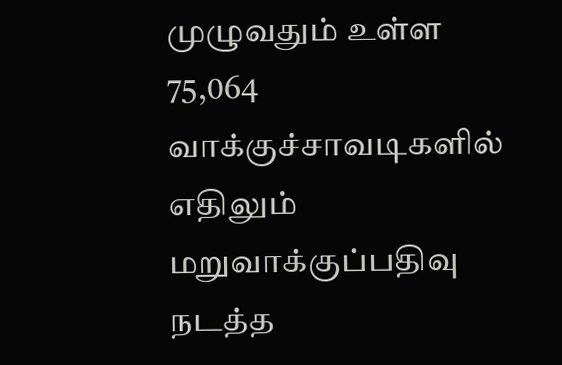முழுவதும் உள்ள 75,064 வாக்குச்சாவடிகளில் எதிலும் மறுவாக்குப்பதிவு நடத்த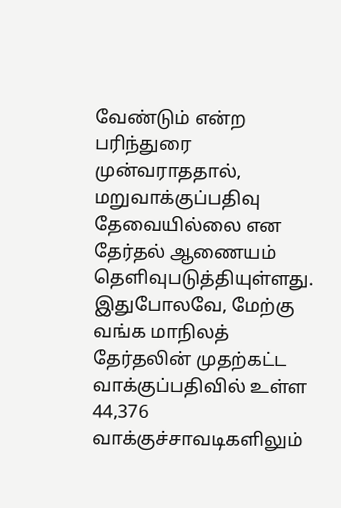வேண்டும் என்ற பரிந்துரை முன்வராததால், மறுவாக்குப்பதிவு தேவையில்லை என தேர்தல் ஆணையம் தெளிவுபடுத்தியுள்ளது.
இதுபோலவே, மேற்கு வங்க மாநிலத் தேர்தலின் முதற்கட்ட வாக்குப்பதிவில் உள்ள 44,376 வாக்குச்சாவடிகளிலும்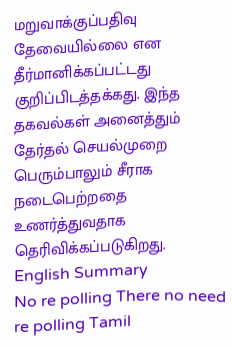மறுவாக்குப்பதிவு தேவையில்லை என தீர்மானிக்கப்பட்டது குறிப்பிடத்தக்கது. இந்த தகவல்கள் அனைத்தும் தேர்தல் செயல்முறை பெரும்பாலும் சீராக நடைபெற்றதை உணர்த்துவதாக தெரிவிக்கப்படுகிறது.
English Summary
No re polling There no need re polling Tamil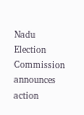Nadu Election Commission announces action